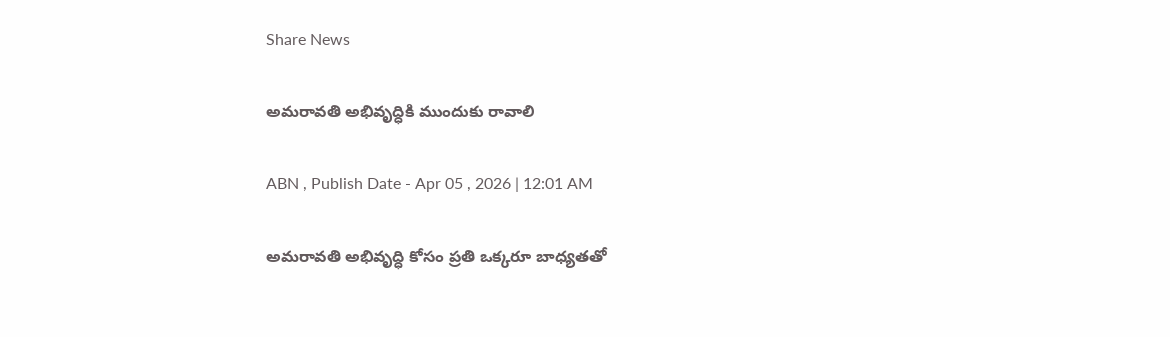Share News

అమరావతి అభివృద్ధికి ముందుకు రావాలి

ABN , Publish Date - Apr 05 , 2026 | 12:01 AM

అమరావతి అభివృద్ధి కోసం ప్రతి ఒక్కరూ బాధ్యతతో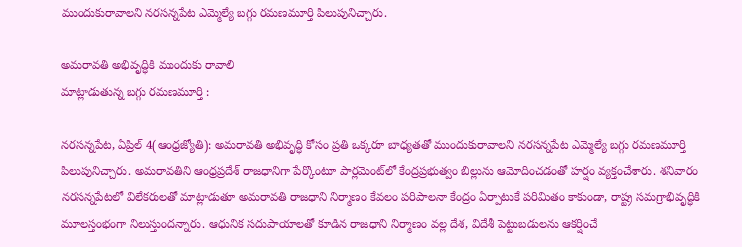ముందుకురావాలని నరసన్నపేట ఎమ్మెల్యే బగ్గు రమణమూర్తి పిలుపునిచ్చారు.

అమరావతి అభివృద్ధికి ముందుకు రావాలి
మాట్లాడుతున్న బగ్గు రమణమూర్తి :

నరసన్నపేట, ఏప్రిల్‌ 4(ఆంధ్రజ్యోతి): అమరావతి అభివృద్ధి కోసం ప్రతి ఒక్కరూ బాధ్యతతో ముందుకురావాలని నరసన్నపేట ఎమ్మెల్యే బగ్గు రమణమూర్తి పిలుపునిచ్చారు. అమరావతిని ఆంధ్రప్రదేశ్‌ రాజధానిగా పేర్కొంటూ పార్లమెంట్‌లో కేంద్రప్రభుత్వం బిల్లును ఆమోదించడంతో హర్షం వ్యక్తంచేశారు. శనివారం నరసన్నపేటలో విలేకరులతో మాట్లాడుతూ అమరావతి రాజధాని నిర్మాణం కేవలం పరిపాలనా కేంద్రం ఏర్పాటుకే పరిమితం కాకుండా, రాష్ట్ర సమగ్రాభివృద్ధికి మూలస్తంభంగా నిలుస్తుందన్నారు. ఆధునిక సదుపాయాలతో కూడిన రాజధాని నిర్మాణం వల్ల దేశ, విదేశీ పెట్టుబడులను ఆకర్షించే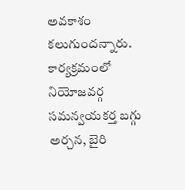అవకాశం కలుగుందన్నారు. కార్యక్రమంలో నియోజవర్గ సమన్వయకర్త బగ్గు అర్చన, బైరి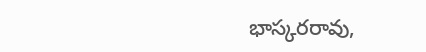భాస్కరరావు,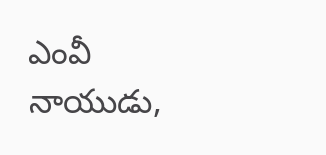ఎంవీ నాయుడు,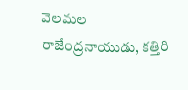వెలమల రాజేంద్రనాయుడు, కత్తిరి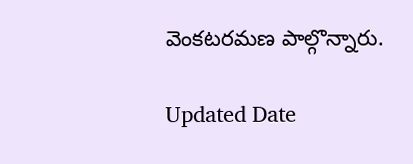వెంకటరమణ పాల్గొన్నారు.

Updated Date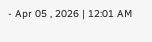- Apr 05 , 2026 | 12:01 AM